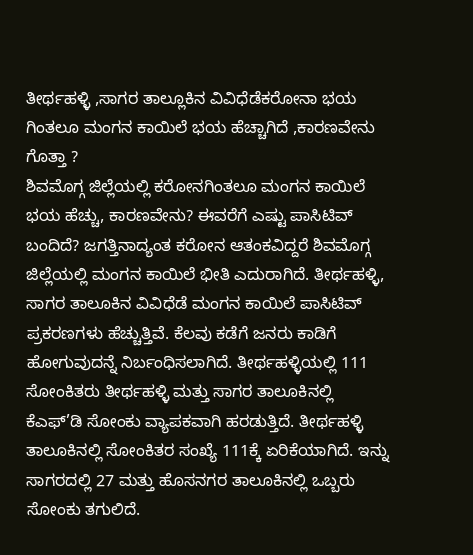ತೀರ್ಥಹಳ್ಳಿ ,ಸಾಗರ ತಾಲ್ಲೂಕಿನ ವಿವಿಧೆಡೆಕರೋನಾ ಭಯ ಗಿಂತಲೂ ಮಂಗನ ಕಾಯಿಲೆ ಭಯ ಹೆಚ್ಚಾಗಿದೆ ,ಕಾರಣವೇನು ಗೊತ್ತಾ ?
ಶಿವಮೊಗ್ಗ ಜಿಲ್ಲೆಯಲ್ಲಿ ಕರೋನಗಿಂತಲೂ ಮಂಗನ ಕಾಯಿಲೆ ಭಯ ಹೆಚ್ಚು, ಕಾರಣವೇನು? ಈವರೆಗೆ ಎಷ್ಟು ಪಾಸಿಟಿವ್ ಬಂದಿದೆ? ಜಗತ್ತಿನಾದ್ಯಂತ ಕರೋನ ಆತಂಕವಿದ್ದರೆ ಶಿವಮೊಗ್ಗ ಜಿಲ್ಲೆಯಲ್ಲಿ ಮಂಗನ ಕಾಯಿಲೆ ಭೀತಿ ಎದುರಾಗಿದೆ. ತೀರ್ಥಹಳ್ಳಿ, ಸಾಗರ ತಾಲೂಕಿನ ವಿವಿಧೆಡೆ ಮಂಗನ ಕಾಯಿಲೆ ಪಾಸಿಟಿವ್ ಪ್ರಕರಣಗಳು ಹೆಚ್ಚುತ್ತಿವೆ. ಕೆಲವು ಕಡೆಗೆ ಜನರು ಕಾಡಿಗೆ ಹೋಗುವುದನ್ನೆ ನಿರ್ಬಂಧಿಸಲಾಗಿದೆ. ತೀರ್ಥಹಳ್ಳಿಯಲ್ಲಿ 111 ಸೋಂಕಿತರು ತೀರ್ಥಹಳ್ಳಿ ಮತ್ತು ಸಾಗರ ತಾಲೂಕಿನಲ್ಲಿ ಕೆಎಫ್’ಡಿ ಸೋಂಕು ವ್ಯಾಪಕವಾಗಿ ಹರಡುತ್ತಿದೆ. ತೀರ್ಥಹಳ್ಳಿ ತಾಲೂಕಿನಲ್ಲಿ ಸೋಂಕಿತರ ಸಂಖ್ಯೆ 111ಕ್ಕೆ ಏರಿಕೆಯಾಗಿದೆ. ಇನ್ನು ಸಾಗರದಲ್ಲಿ 27 ಮತ್ತು ಹೊಸನಗರ ತಾಲೂಕಿನಲ್ಲಿ ಒಬ್ಬರು ಸೋಂಕು ತಗುಲಿದೆ.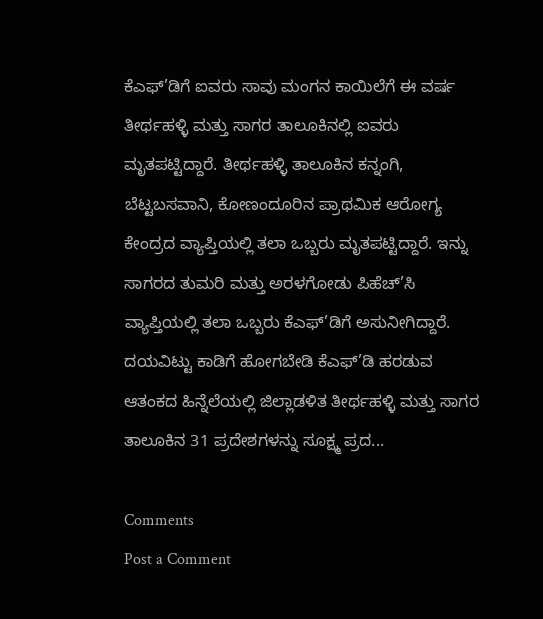ಕೆಎಫ್’ಡಿಗೆ ಐವರು ಸಾವು ಮಂಗನ ಕಾಯಿಲೆಗೆ ಈ ವರ್ಷ ತೀರ್ಥಹಳ್ಳಿ ಮತ್ತು ಸಾಗರ ತಾಲೂಕಿನಲ್ಲಿ ಐವರು ಮೃತಪಟ್ಟಿದ್ದಾರೆ. ತೀರ್ಥಹಳ್ಳಿ ತಾಲೂಕಿನ ಕನ್ನಂಗಿ, ಬೆಟ್ಟಬಸವಾನಿ, ಕೋಣಂದೂರಿನ ಪ್ರಾಥಮಿಕ ಆರೋಗ್ಯ ಕೇಂದ್ರದ ವ್ಯಾಪ್ತಿಯಲ್ಲಿ ತಲಾ ಒಬ್ಬರು ಮೃತಪಟ್ಟಿದ್ದಾರೆ. ಇನ್ನು ಸಾಗರದ ತುಮರಿ ಮತ್ತು ಅರಳಗೋಡು ಪಿಹೆಚ್’ಸಿ ವ್ಯಾಪ್ತಿಯಲ್ಲಿ ತಲಾ ಒಬ್ಬರು ಕೆಎಫ್’ಡಿಗೆ ಅಸುನೀಗಿದ್ದಾರೆ. ದಯವಿಟ್ಟು ಕಾಡಿಗೆ ಹೋಗಬೇಡಿ ಕೆಎಫ್’ಡಿ ಹರಡುವ ಆತಂಕದ ಹಿನ್ನೆಲೆಯಲ್ಲಿ ಜಿಲ್ಲಾಡಳಿತ ತೀರ್ಥಹಳ್ಳಿ ಮತ್ತು ಸಾಗರ ತಾಲೂಕಿನ 31 ಪ್ರದೇಶಗಳನ್ನು ಸೂಕ್ಷ್ಮ ಪ್ರದ...

Comments
Post a Comment